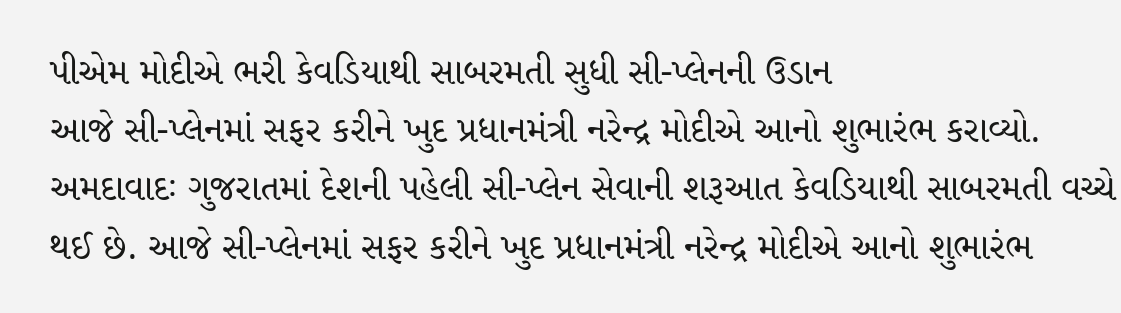પીએમ મોદીએ ભરી કેવડિયાથી સાબરમતી સુધી સી-પ્લેનની ઉડાન
આજે સી-પ્લેનમાં સફર કરીને ખુદ પ્રધાનમંત્રી નરેન્દ્ર મોદીએ આનો શુભારંભ કરાવ્યો.
અમદાવાદઃ ગુજરાતમાં દેશની પહેલી સી-પ્લેન સેવાની શરૂઆત કેવડિયાથી સાબરમતી વચ્ચે થઈ છે. આજે સી-પ્લેનમાં સફર કરીને ખુદ પ્રધાનમંત્રી નરેન્દ્ર મોદીએ આનો શુભારંભ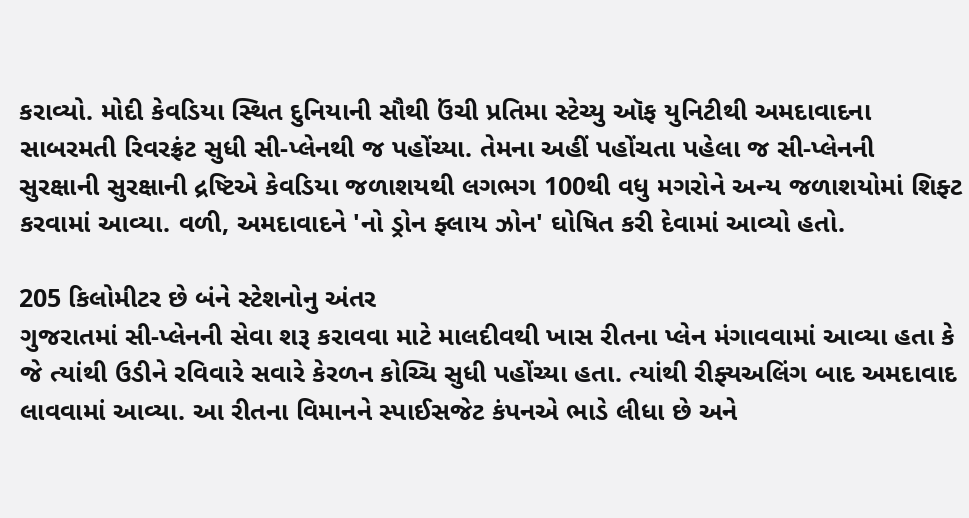કરાવ્યો. મોદી કેવડિયા સ્થિત દુનિયાની સૌથી ઉંચી પ્રતિમા સ્ટેચ્યુ ઑફ યુનિટીથી અમદાવાદના સાબરમતી રિવરફ્રંટ સુધી સી-પ્લેનથી જ પહોંચ્યા. તેમના અહીં પહોંચતા પહેલા જ સી-પ્લેનની સુરક્ષાની સુરક્ષાની દ્રષ્ટિએ કેવડિયા જળાશયથી લગભગ 100થી વધુ મગરોને અન્ય જળાશયોમાં શિફ્ટ કરવામાં આવ્યા. વળી, અમદાવાદને 'નો ડ્રોન ફ્લાય ઝોન' ઘોષિત કરી દેવામાં આવ્યો હતો.

205 કિલોમીટર છે બંને સ્ટેશનોનુ અંતર
ગુજરાતમાં સી-પ્લેનની સેવા શરૂ કરાવવા માટે માલદીવથી ખાસ રીતના પ્લેન મંગાવવામાં આવ્યા હતા કે જે ત્યાંથી ઉડીને રવિવારે સવારે કેરળન કોચ્ચિ સુધી પહોંચ્યા હતા. ત્યાંથી રીફ્યઅલિંગ બાદ અમદાવાદ લાવવામાં આવ્યા. આ રીતના વિમાનને સ્પાઈસજેટ કંપનએ ભાડે લીધા છે અને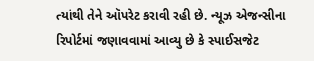ત્યાંથી તેને ઑપરેટ કરાવી રહી છે. ન્યૂઝ એજન્સીના રિપોર્ટમાં જણાવવામાં આવ્યુ છે કે સ્પાઈસજેટ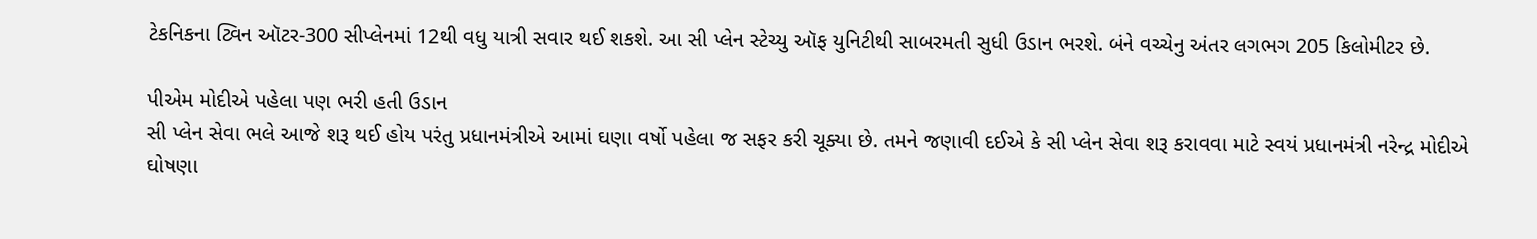ટેકનિકના ટ્વિન ઑટર-300 સીપ્લેનમાં 12થી વધુ યાત્રી સવાર થઈ શકશે. આ સી પ્લેન સ્ટેચ્યુ ઑફ યુનિટીથી સાબરમતી સુધી ઉડાન ભરશે. બંને વચ્ચેનુ અંતર લગભગ 205 કિલોમીટર છે.

પીએમ મોદીએ પહેલા પણ ભરી હતી ઉડાન
સી પ્લેન સેવા ભલે આજે શરૂ થઈ હોય પરંતુ પ્રધાનમંત્રીએ આમાં ઘણા વર્ષો પહેલા જ સફર કરી ચૂક્યા છે. તમને જણાવી દઈએ કે સી પ્લેન સેવા શરૂ કરાવવા માટે સ્વયં પ્રધાનમંત્રી નરેન્દ્ર મોદીએ ઘોષણા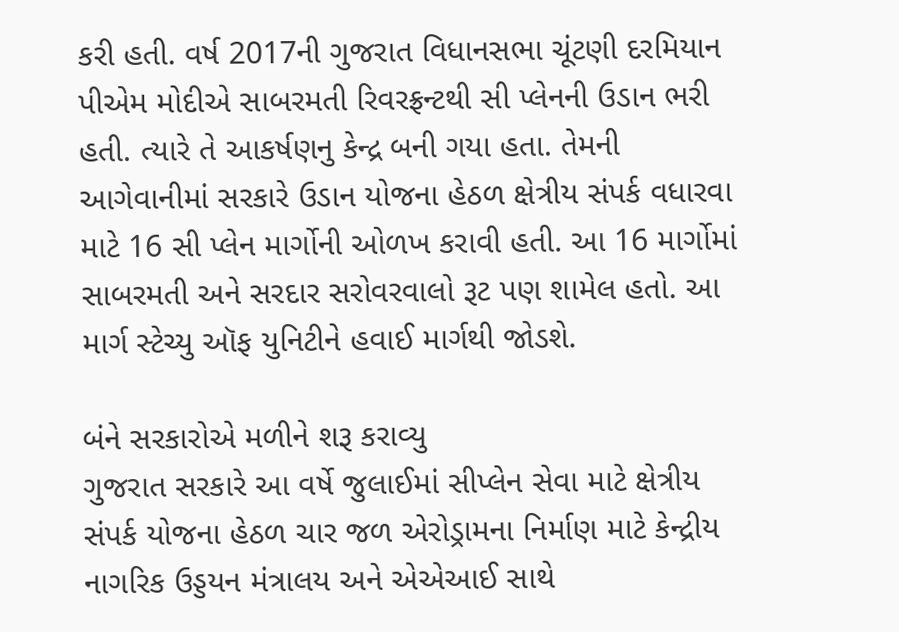કરી હતી. વર્ષ 2017ની ગુજરાત વિધાનસભા ચૂંટણી દરમિયાન પીએમ મોદીએ સાબરમતી રિવરફ્રન્ટથી સી પ્લેનની ઉડાન ભરી હતી. ત્યારે તે આકર્ષણનુ કેન્દ્ર બની ગયા હતા. તેમની આગેવાનીમાં સરકારે ઉડાન યોજના હેઠળ ક્ષેત્રીય સંપર્ક વધારવા માટે 16 સી પ્લેન માર્ગોની ઓળખ કરાવી હતી. આ 16 માર્ગોમાં સાબરમતી અને સરદાર સરોવરવાલો રૂટ પણ શામેલ હતો. આ માર્ગ સ્ટેચ્યુ ઑફ યુનિટીને હવાઈ માર્ગથી જોડશે.

બંને સરકારોએ મળીને શરૂ કરાવ્યુ
ગુજરાત સરકારે આ વર્ષે જુલાઈમાં સીપ્લેન સેવા માટે ક્ષેત્રીય સંપર્ક યોજના હેઠળ ચાર જળ એરોડ્રામના નિર્માણ માટે કેન્દ્રીય નાગરિક ઉડ્ડયન મંત્રાલય અને એએઆઈ સાથે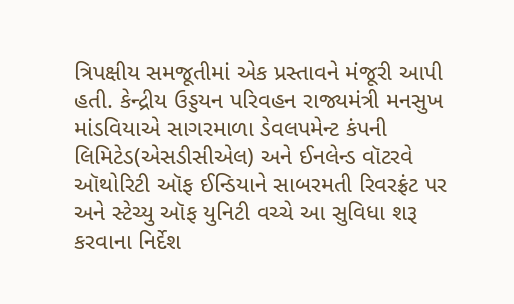ત્રિપક્ષીય સમજૂતીમાં એક પ્રસ્તાવને મંજૂરી આપી હતી. કેન્દ્રીય ઉડ્ડયન પરિવહન રાજ્યમંત્રી મનસુખ માંડવિયાએ સાગરમાળા ડેવલપમેન્ટ કંપની લિમિટેડ(એસડીસીએલ) અને ઈનલેન્ડ વૉટરવે ઑથોરિટી ઑફ ઈન્ડિયાને સાબરમતી રિવરફ્રંટ પર અને સ્ટેચ્યુ ઑફ યુનિટી વચ્ચે આ સુવિધા શરૂ કરવાના નિર્દેશ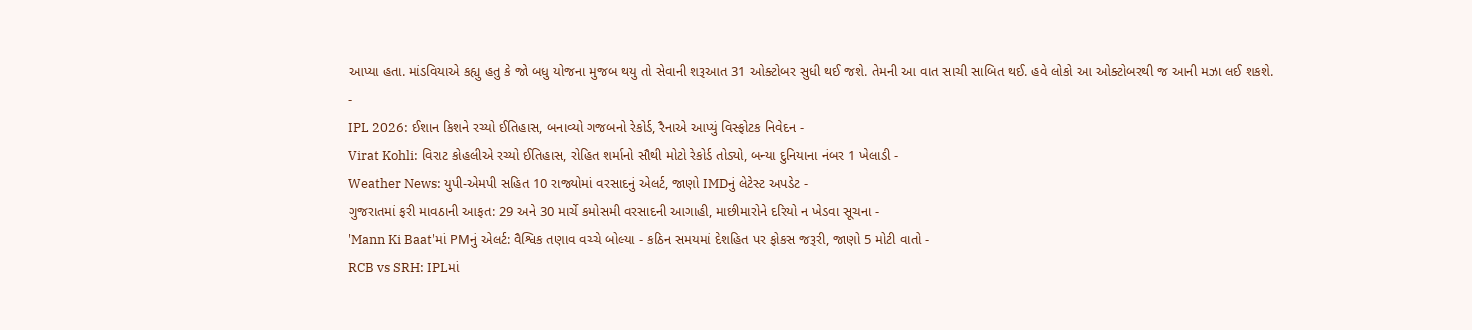આપ્યા હતા. માંડવિયાએ કહ્યુ હતુ કે જો બધુ યોજના મુજબ થયુ તો સેવાની શરૂઆત 31 ઓક્ટોબર સુધી થઈ જશે. તેમની આ વાત સાચી સાબિત થઈ. હવે લોકો આ ઓક્ટોબરથી જ આની મઝા લઈ શકશે.
-
IPL 2026: ઈશાન કિશને રચ્યો ઈતિહાસ, બનાવ્યો ગજબનો રેકોર્ડ, રૈનાએ આપ્યું વિસ્ફોટક નિવેદન -
Virat Kohli: વિરાટ કોહલીએ રચ્યો ઈતિહાસ, રોહિત શર્માનો સૌથી મોટો રેકોર્ડ તોડ્યો, બન્યા દુનિયાના નંબર 1 ખેલાડી -
Weather News: યુપી-એમપી સહિત 10 રાજ્યોમાં વરસાદનું એલર્ટ, જાણો IMDનું લેટેસ્ટ અપડેટ -
ગુજરાતમાં ફરી માવઠાની આફત: 29 અને 30 માર્ચે કમોસમી વરસાદની આગાહી, માછીમારોને દરિયો ન ખેડવા સૂચના -
'Mann Ki Baat'માં PMનું એલર્ટ: વૈશ્વિક તણાવ વચ્ચે બોલ્યા - કઠિન સમયમાં દેશહિત પર ફોકસ જરૂરી, જાણો 5 મોટી વાતો -
RCB vs SRH: IPLમાં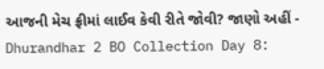આજની મેચ ફ્રીમાં લાઈવ કેવી રીતે જોવી? જાણો અહીં -
Dhurandhar 2 BO Collection Day 8: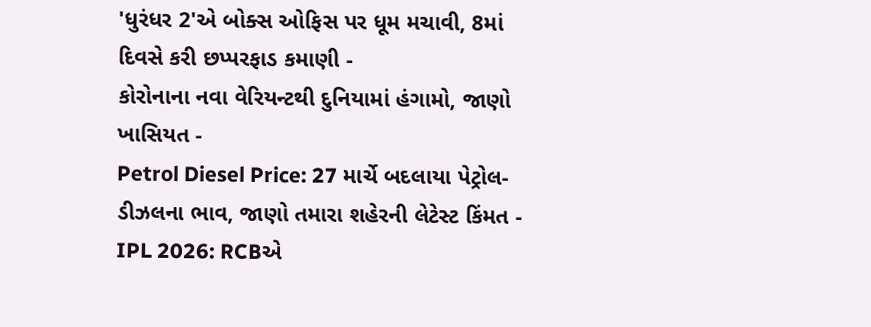'ધુરંધર 2'એ બોક્સ ઓફિસ પર ધૂમ મચાવી, 8માં દિવસે કરી છપ્પરફાડ કમાણી -
કોરોનાના નવા વેરિયન્ટથી દુનિયામાં હંગામો, જાણો ખાસિયત -
Petrol Diesel Price: 27 માર્ચે બદલાયા પેટ્રોલ-ડીઝલના ભાવ, જાણો તમારા શહેરની લેટેસ્ટ કિંમત -
IPL 2026: RCBએ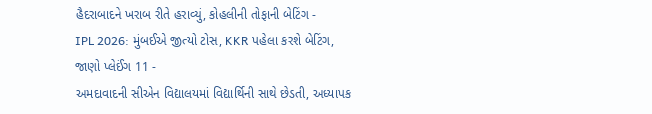હૈદરાબાદને ખરાબ રીતે હરાવ્યું, કોહલીની તોફાની બેટિંગ -
IPL 2026: મુંબઈએ જીત્યો ટોસ, KKR પહેલા કરશે બેટિંગ, જાણો પ્લેઈંગ 11 -
અમદાવાદની સીએન વિદ્યાલયમાં વિદ્યાર્થિની સાથે છેડતી, અધ્યાપક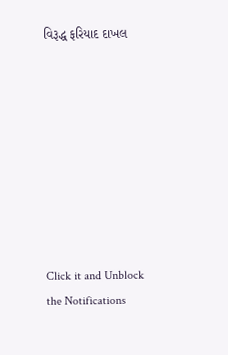વિરૂદ્ધ ફરિયાદ દાખલ









Click it and Unblock the Notifications